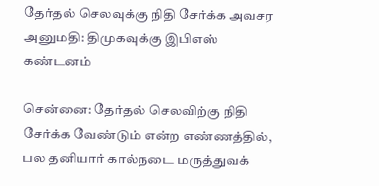தேர்தல் செலவுக்கு நிதி சேர்க்க அவசர அனுமதி: திமுகவுக்கு இபிஎஸ் கண்டனம்

சென்னை: தேர்தல் செலவிற்கு நிதி சேர்க்க வேண்டும் என்ற எண்ணத்தில், பல தனியார் கால்நடை மருத்துவக்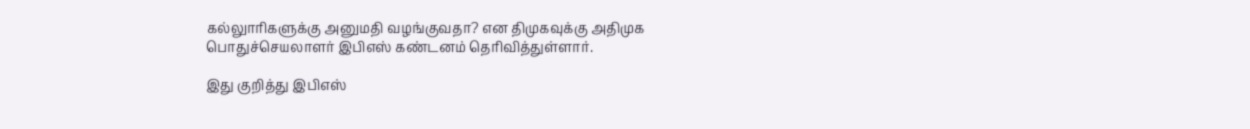கல்லுாரிகளுக்கு அனுமதி வழங்குவதா? என திமுகவுக்கு அதிமுக பொதுச்செயலாளர் இபிஎஸ் கண்டனம் தெரிவித்துள்ளார்.

இது குறித்து இபிஎஸ்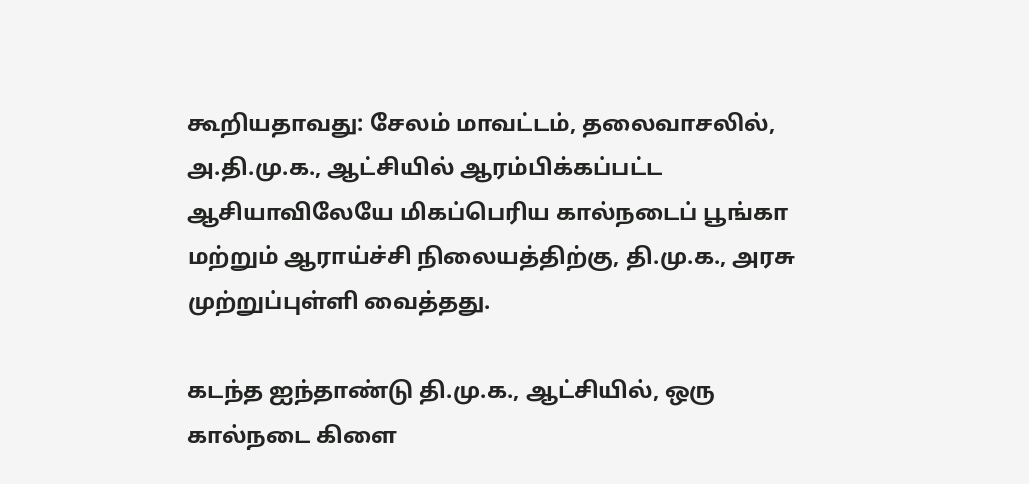கூறியதாவது: சேலம் மாவட்டம், தலைவாசலில், அ.தி.மு.க., ஆட்சியில் ஆரம்பிக்கப்பட்ட ஆசியாவிலேயே மிகப்பெரிய கால்நடைப் பூங்கா மற்றும் ஆராய்ச்சி நிலையத்திற்கு, தி.மு.க., அரசு முற்றுப்புள்ளி வைத்தது.

கடந்த ஐந்தாண்டு தி.மு.க., ஆட்சியில், ஒரு கால்நடை கிளை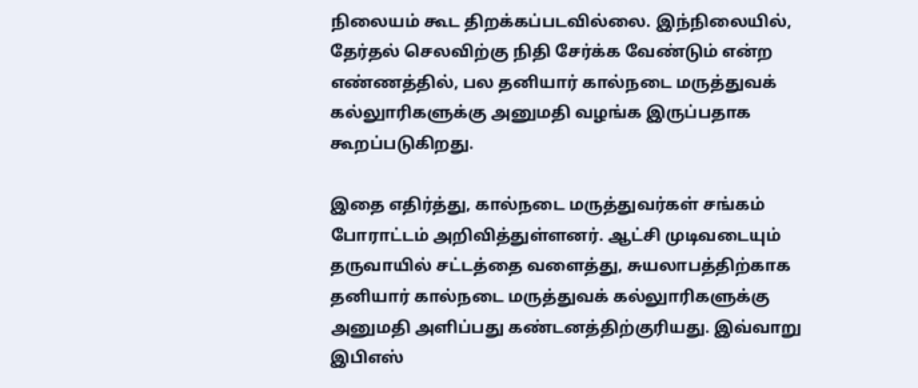நிலையம் கூட திறக்கப்படவில்லை. இந்நிலையில், தேர்தல் செலவிற்கு நிதி சேர்க்க வேண்டும் என்ற எண்ணத்தில், பல தனியார் கால்நடை மருத்துவக் கல்லுாரிகளுக்கு அனுமதி வழங்க இருப்பதாக கூறப்படுகிறது.

இதை எதிர்த்து, கால்நடை மருத்துவர்கள் சங்கம் போராட்டம் அறிவித்துள்ளனர். ஆட்சி முடிவடையும் தருவாயில் சட்டத்தை வளைத்து, சுயலாபத்திற்காக தனியார் கால்நடை மருத்துவக் கல்லுாரிகளுக்கு அனுமதி அளிப்பது கண்டனத்திற்குரியது. இவ்வாறு இபிஎஸ்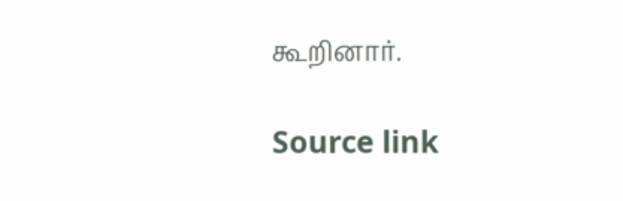கூறினார்.

Source link